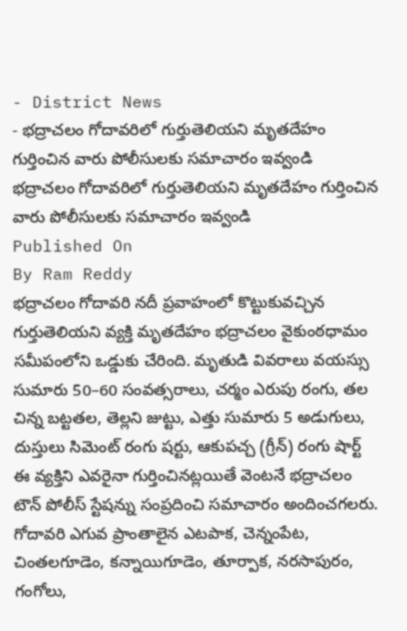- District News
- భద్రాచలం గోదావరిలో గుర్తుతెలియని మృతదేహం గుర్తించిన వారు పోలీసులకు సమాచారం ఇవ్వండి
భద్రాచలం గోదావరిలో గుర్తుతెలియని మృతదేహం గుర్తించిన వారు పోలీసులకు సమాచారం ఇవ్వండి
Published On
By Ram Reddy
భద్రాచలం గోదావరి నదీ ప్రవాహంలో కొట్టుకువచ్చిన గుర్తుతెలియని వ్యక్తి మృతదేహం భద్రాచలం వైకుంఠధామం సమీపంలోని ఒడ్డుకు చేరింది. మృతుడి వివరాలు వయస్సు సుమారు 50–60 సంవత్సరాలు, చర్మం ఎరుపు రంగు, తల చిన్న బట్టతల, తెల్లని జుట్టు, ఎత్తు సుమారు 5 అడుగులు, దుస్తులు సిమెంట్ రంగు షర్టు, ఆకుపచ్చ (గ్రీన్) రంగు షార్ట్ ఈ వ్యక్తిని ఎవరైనా గుర్తించినట్లయితే వెంటనే భద్రాచలం టౌన్ పోలీస్ స్టేషన్ను సంప్రదించి సమాచారం అందించగలరు. గోదావరి ఎగువ ప్రాంతాలైన ఎటపాక, చెన్నంపేట, చింతలగూడెం, కన్నాయిగూడెం, తూర్పాక, నరసాపురం, గంగోలు,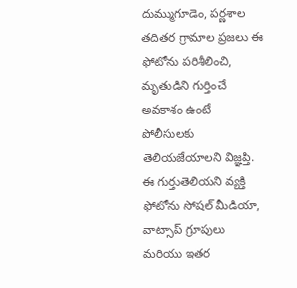దుమ్ముగూడెం, పర్ణశాల తదితర గ్రామాల ప్రజలు ఈ ఫోటోను పరిశీలించి, మృతుడిని గుర్తించే అవకాశం ఉంటే పోలీసులకు తెలియజేయాలని విజ్ఞప్తి. ఈ గుర్తుతెలియని వ్యక్తి ఫోటోను సోషల్ మీడియా, వాట్సాప్ గ్రూపులు మరియు ఇతర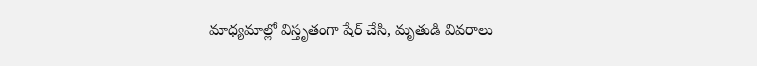మాధ్యమాల్లో విస్తృతంగా షేర్ చేసి, మృతుడి వివరాలు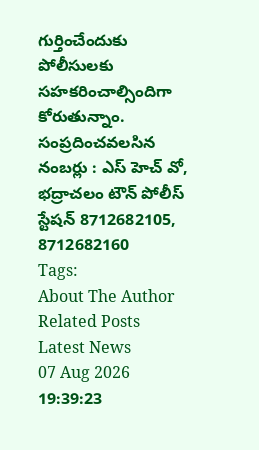గుర్తించేందుకు పోలీసులకు సహకరించాల్సిందిగా కోరుతున్నాం. సంప్రదించవలసిన నంబర్లు : ఎస్ హెచ్ వో, భద్రాచలం టౌన్ పోలీస్ స్టేషన్ 8712682105, 8712682160
Tags:
About The Author
Related Posts
Latest News
07 Aug 2026 19:39:23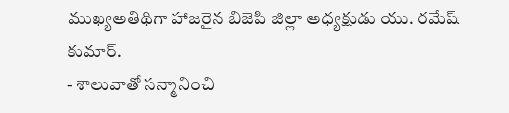ముఖ్యఅతిథిగా హాజరైన బిజెపి జిల్లా అధ్యక్షుడు యు. రమేష్ కుమార్.
- శాలువాతో సన్మానించి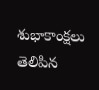శుభాకాంక్షలు తెలిపిన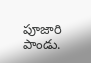పూజారి పాండు.